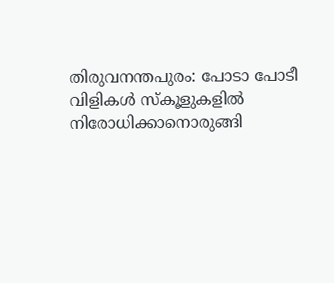തിരുവനന്തപുരം: പോടാ പോടീ വിളികൾ സ്കൂളുകളിൽ നിരോധിക്കാനൊരുങ്ങി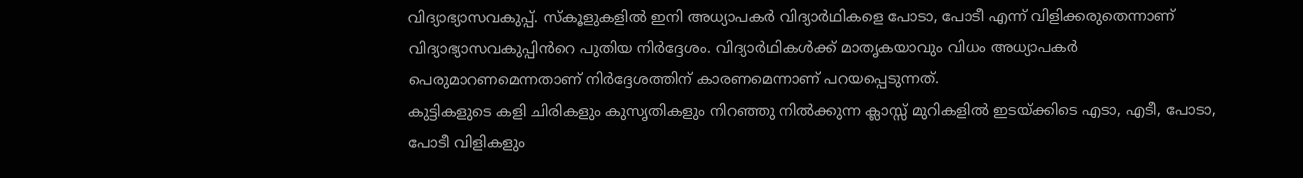വിദ്യാഭ്യാസവകുപ്പ്. സ്കൂളുകളിൽ ഇനി അധ്യാപകർ വിദ്യാർഥികളെ പോടാ, പോടീ എന്ന് വിളിക്കരുതെന്നാണ് വിദ്യാഭ്യാസവകുപ്പിൻറെ പുതിയ നിർദ്ദേശം. വിദ്യാർഥികൾക്ക് മാതൃകയാവും വിധം അധ്യാപകർ പെരുമാറണമെന്നതാണ് നിർദ്ദേശത്തിന് കാരണമെന്നാണ് പറയപ്പെടുന്നത്.
കുട്ടികളുടെ കളി ചിരികളും കുസൃതികളും നിറഞ്ഞു നിൽക്കുന്ന ക്ലാസ്സ് മുറികളിൽ ഇടയ്ക്കിടെ എടാ, എടീ, പോടാ, പോടീ വിളികളും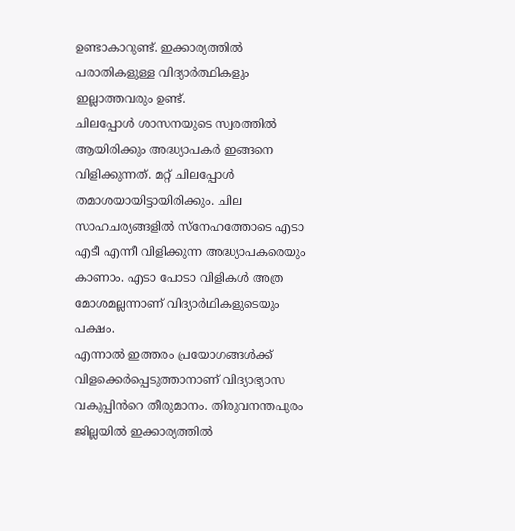ഉണ്ടാകാറുണ്ട്. ഇക്കാര്യത്തിൽ പരാതികളുള്ള വിദ്യാർത്ഥികളും ഇല്ലാത്തവരും ഉണ്ട്.
ചിലപ്പോൾ ശാസനയുടെ സ്വരത്തിൽ ആയിരിക്കും അദ്ധ്യാപകർ ഇങ്ങനെ വിളിക്കുന്നത്. മറ്റ് ചിലപ്പോൾ തമാശയായിട്ടായിരിക്കും. ചില സാഹചര്യങ്ങളിൽ സ്നേഹത്തോടെ എടാ എടീ എന്നീ വിളിക്കുന്ന അദ്ധ്യാപകരെയും കാണാം. എടാ പോടാ വിളികൾ അത്ര മോശമല്ലന്നാണ് വിദ്യാർഥികളുടെയും പക്ഷം.
എന്നാൽ ഇത്തരം പ്രയോഗങ്ങൾക്ക് വിളക്കെർപ്പെടുത്താനാണ് വിദ്യാഭ്യാസ വകുപ്പിൻറെ തീരുമാനം. തിരുവനന്തപുരം ജില്ലയിൽ ഇക്കാര്യത്തിൽ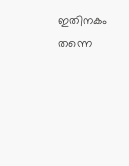ഇതിനകം തന്നെ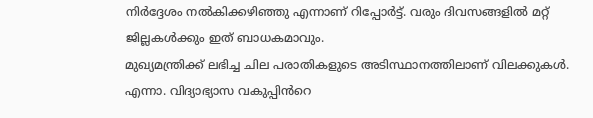നിർദ്ദേശം നൽകിക്കഴിഞ്ഞു എന്നാണ് റിപ്പോർട്ട്. വരും ദിവസങ്ങളിൽ മറ്റ് ജില്ലകൾക്കും ഇത് ബാധകമാവും.
മുഖ്യമന്ത്രിക്ക് ലഭിച്ച ചില പരാതികളുടെ അടിസ്ഥാനത്തിലാണ് വിലക്കുകൾ. എന്നാ. വിദ്യാഭ്യാസ വകുപ്പിൻറെ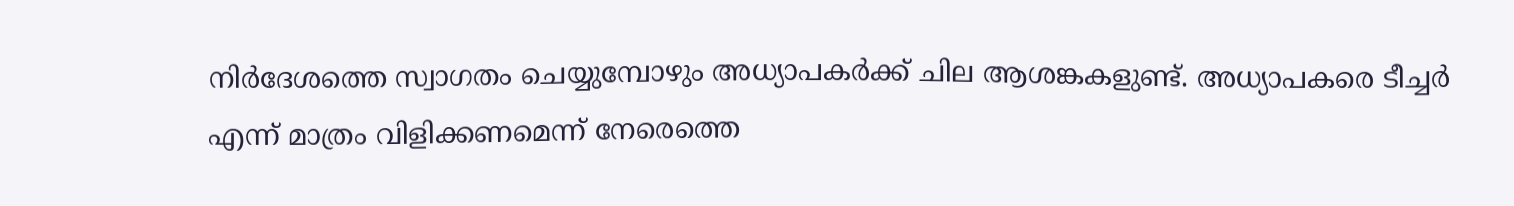നിർദേശത്തെ സ്വാഗതം ചെയ്യുമ്പോഴും അധ്യാപകർക്ക് ചില ആശങ്കകളുണ്ട്. അധ്യാപകരെ ടീച്ചർ എന്ന് മാത്രം വിളിക്കണമെന്ന് നേരെത്തെ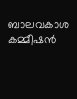ബാലവകാശ കമ്മീഷൻ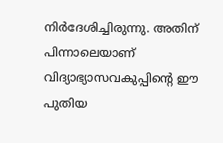നിർദേശിച്ചിരുന്നു. അതിന് പിന്നാലെയാണ് വിദ്യാഭ്യാസവകുപ്പിന്റെ ഈ പുതിയ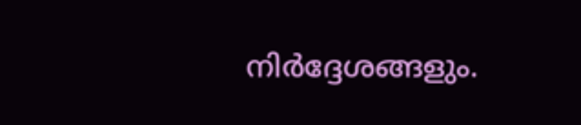നിർദ്ദേശങ്ങളും.